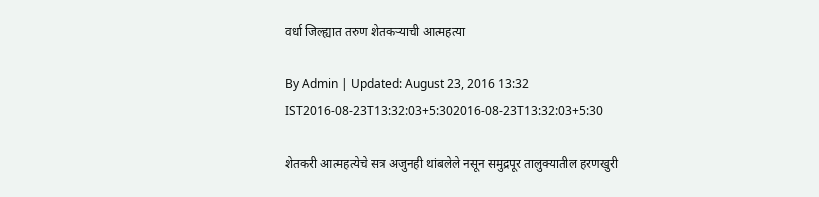वर्धा जिल्ह्यात तरुण शेतकऱ्याची आत्महत्या

By Admin | Updated: August 23, 2016 13:32 IST2016-08-23T13:32:03+5:302016-08-23T13:32:03+5:30

शेतकरी आत्महत्येचे सत्र अजुनही थांबलेले नसून समुद्रपूर तालुक्यातील हरणखुरी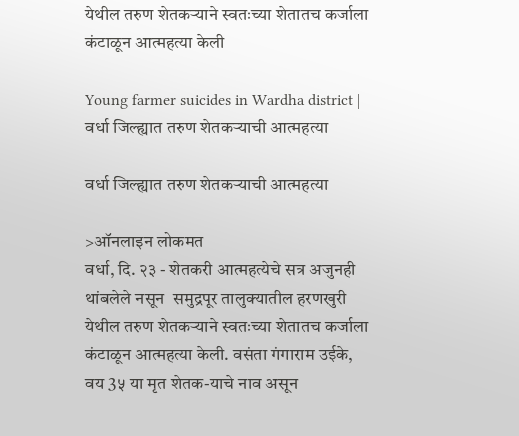येथील तरुण शेतकऱ्याने स्वतःच्या शेतातच कर्जाला कंटाळून आत्महत्या केली

Young farmer suicides in Wardha district | वर्धा जिल्ह्यात तरुण शेतकऱ्याची आत्महत्या

वर्धा जिल्ह्यात तरुण शेतकऱ्याची आत्महत्या

>ऑनलाइन लोकमत
वर्धा, दि. २३ - शेतकरी आत्महत्येचे सत्र अजुनही थांबलेले नसून  समुद्रपूर तालुक्यातील हरणखुरी येथील तरुण शेतकऱ्याने स्वतःच्या शेतातच कर्जाला कंटाळून आत्महत्या केली. वसंता गंगाराम उईके, वय 3५ या मृत शेतक-याचे नाव असून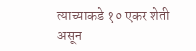त्याच्याकडे १० एकर शेती असून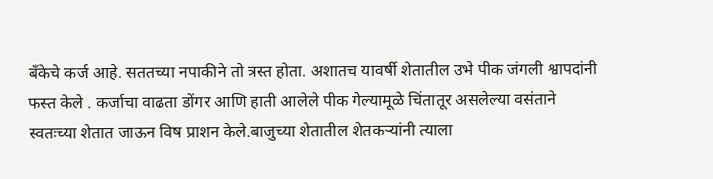बँकेचे कर्ज आहे. सततच्या नपाकीने तो त्रस्त होता. अशातच यावर्षी शेतातील उभे पीक जंगली श्वापदांनी फस्त केले . कर्जाचा वाढता डोंगर आणि हाती आलेले पीक गेल्यामूळे चिंतातूर असलेल्या वसंताने स्वतःच्या शेतात जाऊन विष प्राशन केले.बाजुच्या शेतातील शेतकऱ्यांनी त्याला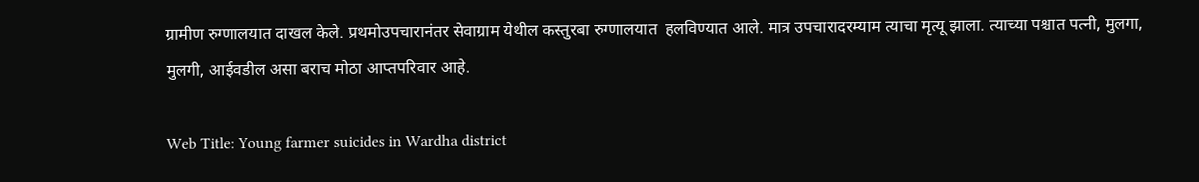ग्रामीण रुग्णालयात दाखल केले. प्रथमोउपचारानंतर सेवाग्राम येथील कस्तुरबा रुग्णालयात  हलविण्यात आले. मात्र उपचारादरम्याम त्याचा मृत्यू झाला. त्याच्या पश्चात पत्नी, मुलगा, मुलगी, आईवडील असा बराच मोठा आप्तपरिवार आहे.

Web Title: Young farmer suicides in Wardha district